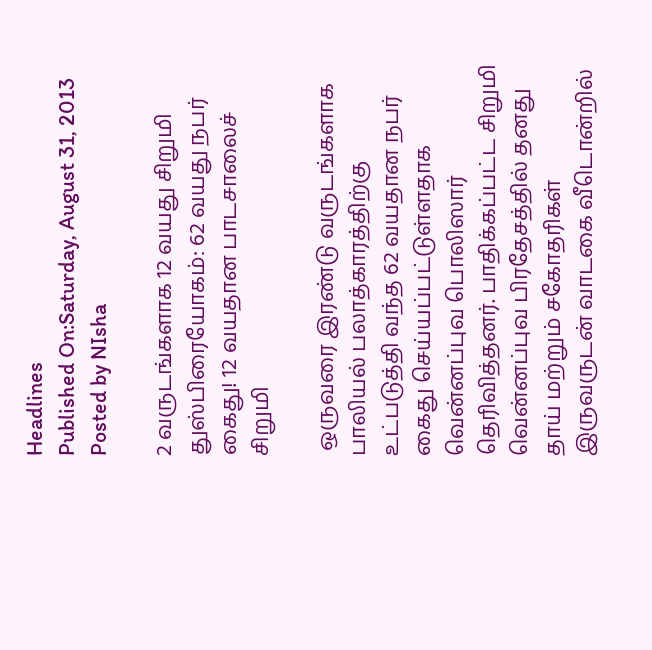Headlines
Published On:Saturday, August 31, 2013
Posted by NIsha

2 வருடங்களாக 12 வயது சிறுமி துஸ்பிரையோகம்: 62 வயது நபர் கைது! 12 வயதான பாடசாலைச் சிறுமி

 ஒருவரை இரண்டு வருடங்களாக பாலியல் பலாத்காரத்திற்கு உட்படுத்தி வந்த 62 வயதான நபர் கைது செய்யப்பட்டுள்ளதாக வென்னப்புவ பொலிஸார் தெரிவித்தனர். பாதிக்கப்பட்ட சிறுமி வென்னப்புவ பிரதேசத்தில் தனது தாய் மற்றும் சகோதரிகள் இருவருடன் வாடகை வீடொன்றில்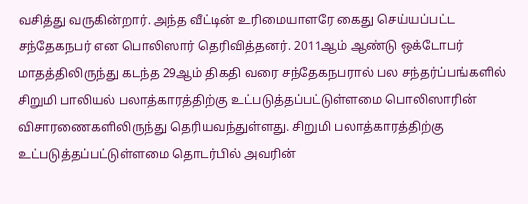வசித்து வருகின்றார். அந்த வீட்டின் உரிமையாளரே கைது செய்யப்பட்ட சந்தேகநபர் என பொலிஸார் தெரிவித்தனர். 2011ஆம் ஆண்டு ஒக்டோபர் மாதத்திலிருந்து கடந்த 29ஆம் திகதி வரை சந்தேகநபரால் பல சந்தர்ப்பங்களில் சிறுமி பாலியல் பலாத்காரத்திற்கு உட்படுத்தப்பட்டுள்ளமை பொலிஸாரின் விசாரணைகளிலிருந்து தெரியவந்துள்ளது. சிறுமி பலாத்காரத்திற்கு உட்படுத்தப்பட்டுள்ளமை தொடர்பில் அவரின்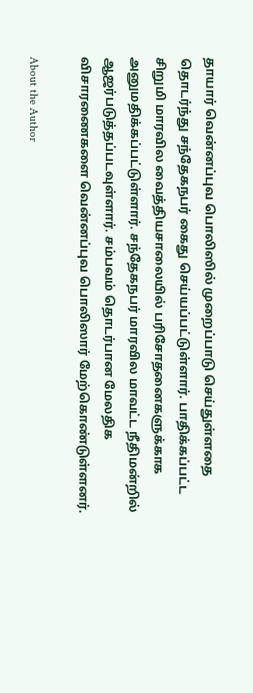தாயார் வென்னப்புவ பொலிஸில் முறைப்பாடு செய்துள்ளதை தொடர்ந்து சந்தேகநபர் கைது செய்யப்பட்டுள்ளார். பாதிக்கப்பட்ட சிறுமி மாரவில வைத்தியசாலையில் பரிசோதனைகளுக்காக அனுமதிக்கப்பட்டுள்ளார். சந்தேகநபர் மாரவில மாவட்ட நீதிமன்றில் ஆஜர்படுத்தப்படவுள்ளார். சம்பவம் தொடர்பான மேலதிக விசாரணைகளை வென்னப்புவ பொலிஸார் மேற்கொண்டுள்ளனர்.

About the Author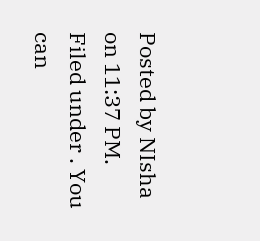Posted by NIsha on 11:37 PM. Filed under . You can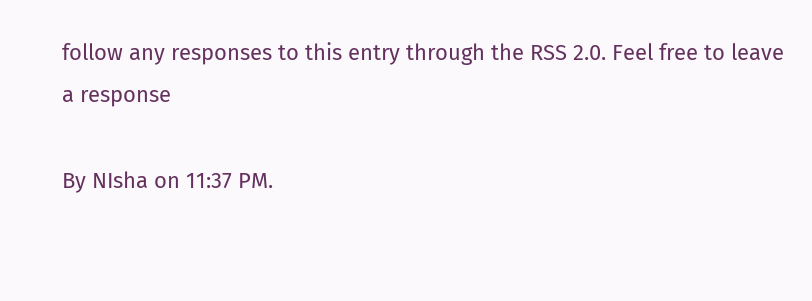follow any responses to this entry through the RSS 2.0. Feel free to leave a response

By NIsha on 11:37 PM.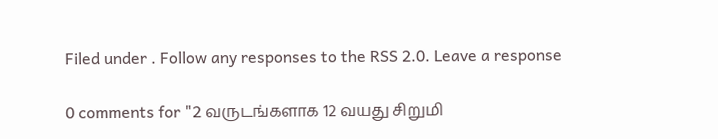Filed under . Follow any responses to the RSS 2.0. Leave a response

0 comments for "2 வருடங்களாக 12 வயது சிறுமி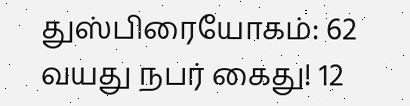துஸ்பிரையோகம்: 62 வயது நபர் கைது! 12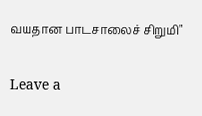வயதான பாடசாலைச் சிறுமி"

Leave a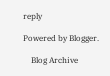reply

Powered by Blogger.

    Blog Archive